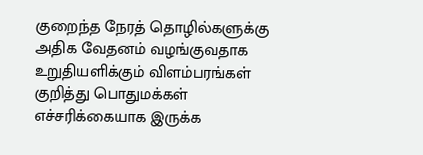குறைந்த நேரத் தொழில்களுக்கு அதிக வேதனம் வழங்குவதாக உறுதியளிக்கும் விளம்பரங்கள் குறித்து பொதுமக்கள் எச்சரிக்கையாக இருக்க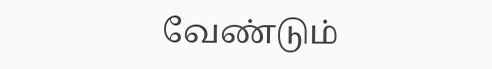வேண்டும்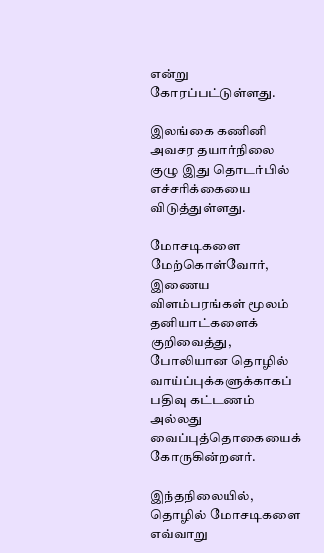என்று கோரப்பட்டுள்ளது.

இலங்கை கணினி அவசர தயார்நிலை குழு இது தொடர்பில் எச்சரிக்கையை விடுத்துள்ளது.

மோசடிகளை மேற்கொள்வோர், இணைய விளம்பரங்கள் மூலம் தனியாட்களைக் குறிவைத்து, போலியான தொழில் வாய்ப்புக்களுக்காகப் பதிவு கட்டணம் அல்லது வைப்புத்தொகையைக் கோருகின்றனர்.

இந்தநிலையில், தொழில் மோசடிகளை எவ்வாறு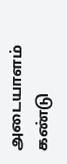அடையாளம் கண்டு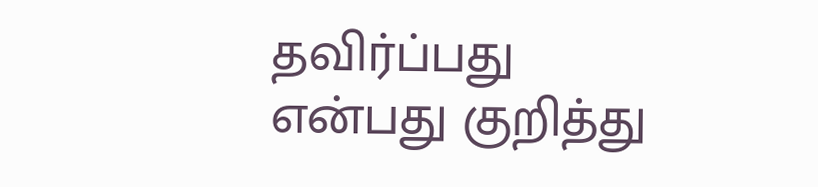தவிர்ப்பது என்பது குறித்து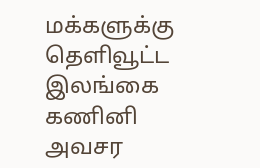மக்களுக்கு தெளிவூட்ட இலங்கை கணினி அவசர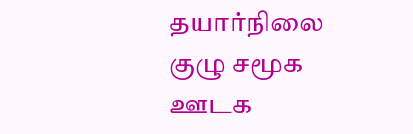தயார்நிலை குழு சமூக ஊடக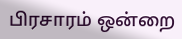பிரசாரம் ஒன்றை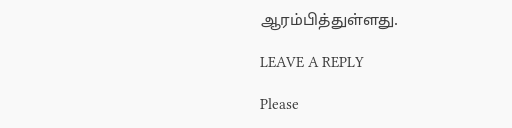ஆரம்பித்துள்ளது.

LEAVE A REPLY

Please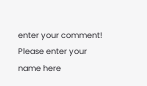enter your comment!
Please enter your name here